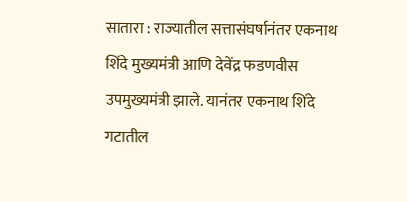सातारा : राज्यातील सत्तासंघर्षानंतर एकनाथ शिंदे मुख्यमंत्री आणि देवेंद्र फडणवीस उपमुख्यमंत्री झाले. यानंतर एकनाथ शिंदे गटातील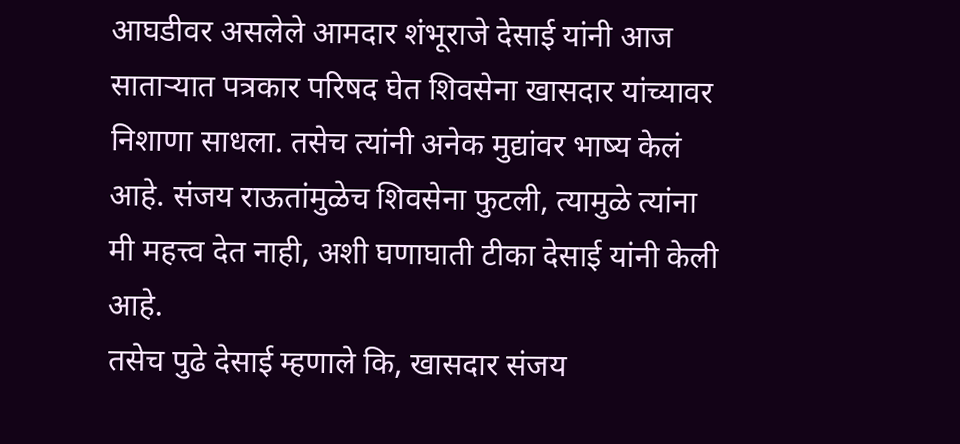आघडीवर असलेले आमदार शंभूराजे देसाई यांनी आज साताऱ्यात पत्रकार परिषद घेत शिवसेना खासदार यांच्यावर निशाणा साधला. तसेच त्यांनी अनेक मुद्यांवर भाष्य केलं आहे. संजय राऊतांमुळेच शिवसेना फुटली, त्यामुळे त्यांना मी महत्त्व देत नाही, अशी घणाघाती टीका देसाई यांनी केली आहे.
तसेच पुढे देसाई म्हणाले कि, खासदार संजय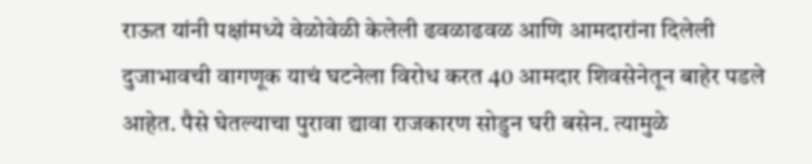राऊत यांनी पक्षांमध्ये वेळोवेळी केलेली ढवळाढवळ आणि आमदारांना दिलेली दुजाभावची वागणूक याचं घटनेला विरोध करत 40 आमदार शिवसेनेतून बाहेर पडले आहेत. पैसे घेतल्याचा पुरावा द्यावा राजकारण सोडुन घरी बसेन. त्यामुळे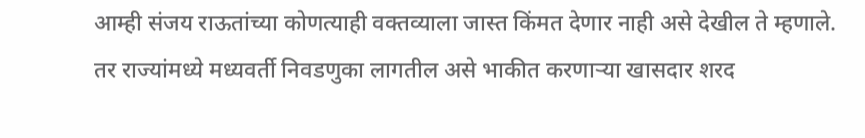आम्ही संजय राऊतांच्या कोणत्याही वक्तव्याला जास्त किंमत देणार नाही असे देखील ते म्हणाले.
तर राज्यांमध्ये मध्यवर्ती निवडणुका लागतील असे भाकीत करणाऱ्या खासदार शरद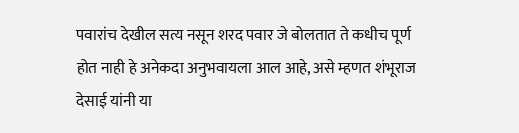पवारांच देखील सत्य नसून शरद पवार जे बोलतात ते कधीच पूर्ण होत नाही हे अनेकदा अनुभवायला आल आहे, असे म्हणत शंभूराज देसाई यांनी या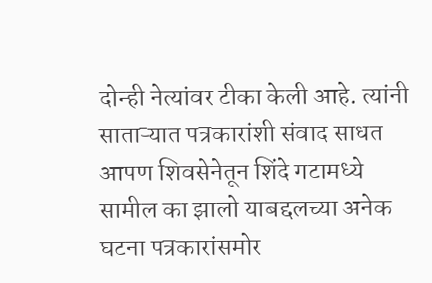दोन्ही नेत्यांवर टीका केली आहे. त्यांनी साताऱ्यात पत्रकारांशी संवाद साधत आपण शिवसेनेतून शिंदे गटामध्ये सामील का झालो याबद्दलच्या अनेक घटना पत्रकारांसमोर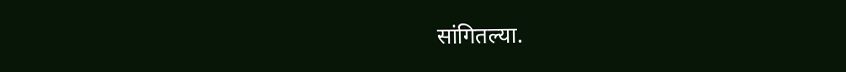सांगितल्या.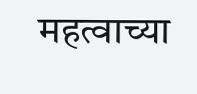महत्वाच्या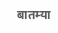बातम्या